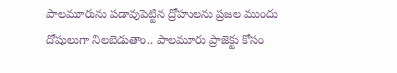పాలమూరును పడావుపెట్టిన ద్రోహులను ప్రజల ముందు దోషులుగా నిలబెడుతాం.. పాలమూరు ప్రాజెక్టు కోసం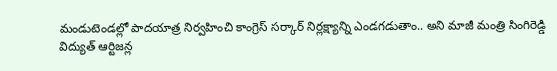మండుటెండల్లో పాదయాత్ర నిర్వహించి కాంగ్రెస్ సర్కార్ నిర్లక్ష్యాన్ని ఎండగడుతాం.. అని మాజీ మంత్రి సింగిరెడ్డి
విద్యుత్ ఆర్టిజన్ల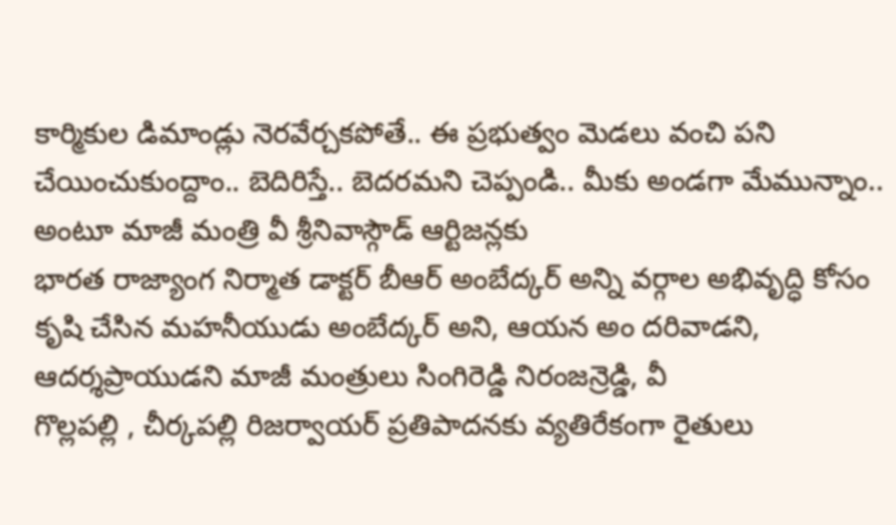కార్మికుల డిమాండ్లు నెరవేర్చకపోతే.. ఈ ప్రభుత్వం మెడలు వంచి పని చేయించుకుంద్దాం.. బెదిరిస్తే.. బెదరమని చెప్పండి.. మీకు అండగా మేమున్నాం.. అంటూ మాజీ మంత్రి వీ శ్రీనివాస్గౌడ్ ఆర్టిజన్లకు
భారత రాజ్యాంగ నిర్మాత డాక్టర్ బీఆర్ అంబేద్కర్ అన్ని వర్గాల అభివృద్ధి కోసం కృషి చేసిన మహనీయుడు అంబేద్కర్ అని, ఆయన అం దరివాడని, ఆదర్శప్రాయుడని మాజీ మంత్రులు సింగిరెడ్డి నిరంజన్రెడ్డి, వీ
గొల్లపల్లి , చీర్కపల్లి రిజర్వాయర్ ప్రతిపాదనకు వ్యతిరేకంగా రైతులు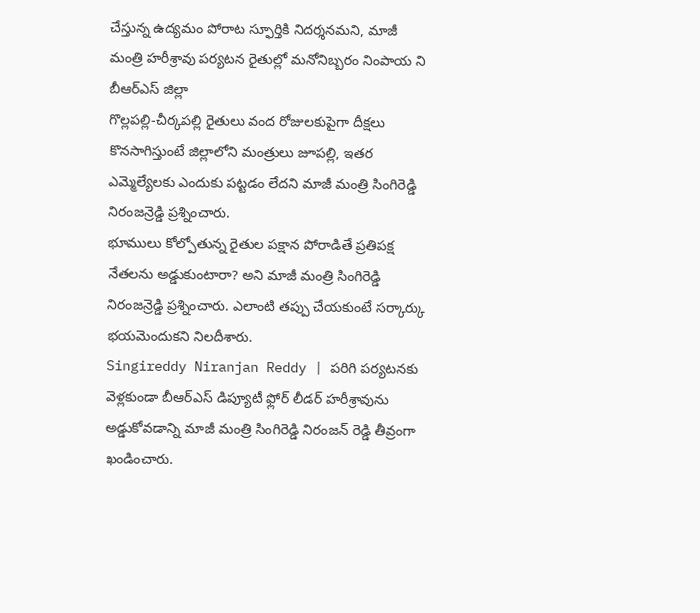చేస్తున్న ఉద్యమం పోరాట స్ఫూర్తికి నిదర్శనమని, మాజీ మంత్రి హరీశ్రావు పర్యటన రైతుల్లో మనోనిబ్బరం నింపాయ ని బీఆర్ఎస్ జిల్లా
గొల్లపల్లి-చీర్కపల్లి రైతులు వంద రోజులకుపైగా దీక్షలు కొనసాగిస్తుంటే జిల్లాలోని మంత్రులు జూపల్లి, ఇతర ఎమ్మెల్యేలకు ఎందుకు పట్టడం లేదని మాజీ మంత్రి సింగిరెడ్డి నిరంజన్రెడ్డి ప్రశ్నించారు.
భూములు కోల్పోతున్న రైతుల పక్షాన పోరాడితే ప్రతిపక్ష నేతలను అడ్డుకుంటారా? అని మాజీ మంత్రి సింగిరెడ్డి నిరంజన్రెడ్డి ప్రశ్నించారు. ఎలాంటి తప్పు చేయకుంటే సర్కార్కు భయమెందుకని నిలదీశారు.
Singireddy Niranjan Reddy | పరిగి పర్యటనకు వెళ్లకుండా బీఆర్ఎస్ డిప్యూటీ ఫ్లోర్ లీడర్ హరీశ్రావును అడ్డుకోవడాన్ని మాజీ మంత్రి సింగిరెడ్డి నిరంజన్ రెడ్డి తీవ్రంగా ఖండించారు.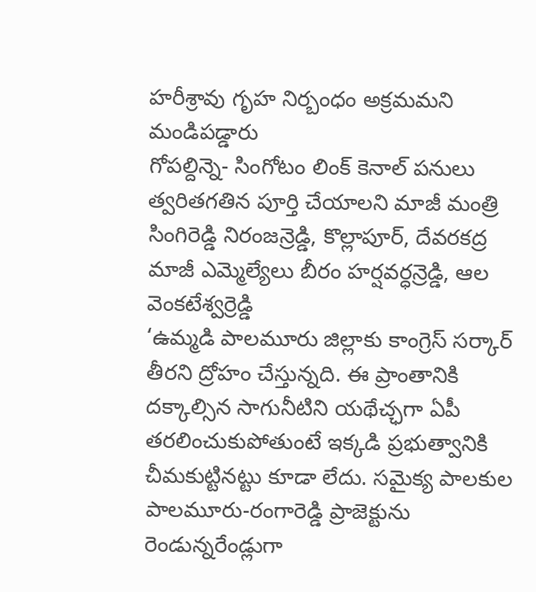హరీశ్రావు గృహ నిర్బంధం అక్రమమని మండిపడ్డారు
గోపల్దిన్నె- సింగోటం లింక్ కెనాల్ పనులు త్వరితగతిన పూర్తి చేయాలని మాజీ మంత్రి సింగిరెడ్డి నిరంజన్రెడ్డి, కొల్లాపూర్, దేవరకద్ర మాజీ ఎమ్మెల్యేలు బీరం హర్షవర్ధన్రెడ్డి, ఆల వెంకటేశ్వర్రెడ్డి
‘ఉమ్మడి పాలమూరు జిల్లాకు కాంగ్రెస్ సర్కార్ తీరని ద్రోహం చేస్తున్నది. ఈ ప్రాంతానికి దక్కాల్సిన సాగునీటిని యథేచ్ఛగా ఏపీ తరలించుకుపోతుంటే ఇక్కడి ప్రభుత్వానికి చీమకుట్టినట్టు కూడా లేదు. సమైక్య పాలకుల
పాలమూరు-రంగారెడ్డి ప్రాజెక్టును రెండున్నరేండ్లుగా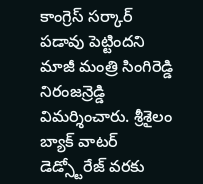కాంగ్రెస్ సర్కార్ పడావు పెట్టిందని మాజీ మంత్రి సింగిరెడ్డి నిరంజన్రెడ్డి విమర్శించారు. శ్రీశైలం బ్యాక్ వాటర్ డెడ్స్టోరేజ్ వరకు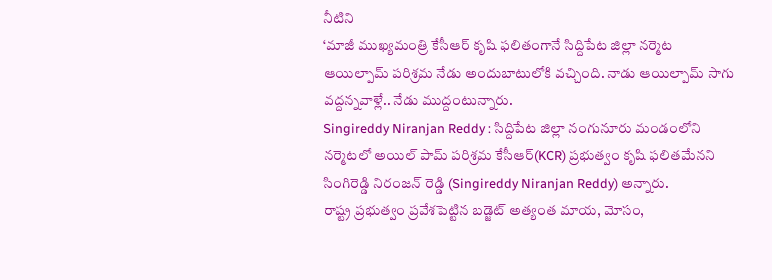నీటిని
‘మాజీ ముఖ్యమంత్రి కేసీఆర్ కృషి ఫలితంగానే సిద్దిపేట జిల్లా నర్మెట ఆయిల్పామ్ పరిశ్రమ నేడు అందుబాటులోకి వచ్చింది. నాడు ఆయిల్పామ్ సాగు వద్దన్నవాళ్లే.. నేడు ముద్దంటున్నారు.
Singireddy Niranjan Reddy : సిద్దిపేట జిల్లా నంగునూరు మండంలోని నర్మెటలో అయిల్ పామ్ పరిశ్రమ కేసీఆర్(KCR) ప్రభుత్వం కృషి ఫలితమేనని సింగిరెడ్డి నిరంజన్ రెడ్డి (Singireddy Niranjan Reddy) అన్నారు.
రాష్ట్ర ప్రభుత్వం ప్రవేశపెట్టిన బడ్జెట్ అత్యంత మాయ, మోసం,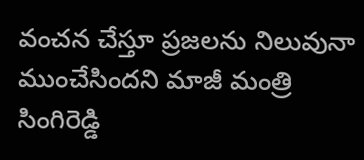వంచన చేస్తూ ప్రజలను నిలువునా ముంచేసిందని మాజీ మంత్రి సింగిరెడ్డి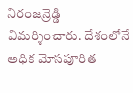నిరంజన్రెడ్డి విమర్శించారు. దేశంలోనే అధిక మోసపూరిత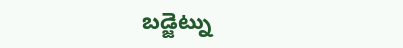బడ్జెట్ను